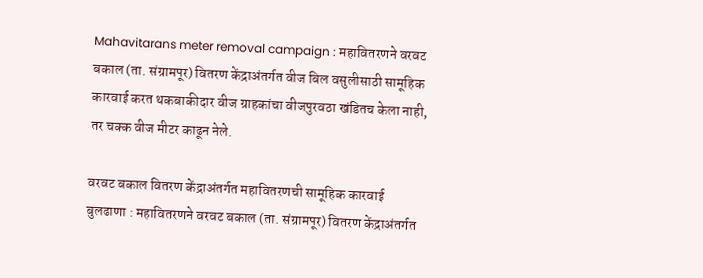Mahavitarans meter removal campaign : महावितरणने वरवट बकाल (ता. संग्रामपूर) वितरण केंद्राअंतर्गत वीज बिल वसुलीसाठी सामूहिक कारवाई करत थकबाकीदार वीज ग्राहकांचा वीजपुरवठा खंडितच केला नाही, तर चक्क वीज मीटर काढून नेले.

वरवट बकाल वितरण केंद्राअंतर्गत महावितरणची सामूहिक कारवाई
बुलढाणा : महावितरणने वरवट बकाल (ता. संग्रामपूर) वितरण केंद्राअंतर्गत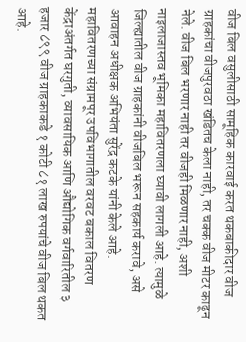वीज बिल वसुलीसाठी सामूहिक कारवाई करत थकबाकीदार वीज ग्राहकांचा वीजपुरवठा खंडितच केला नाही, तर चक्क वीज मीटर काढून नेले. वीज बिल भरणार नाही तर वीजही मिळणार नाही, अशी नाइलाजास्तव भूमिका महावितरणला घ्यावी लागली आहे. त्यामुळे जिल्ह्यातील वीज ग्राहकांनी वीजबिल भरून सहकार्य करावे, असे आवाहन अधीक्षक अभियंता सुरेंद्र कटके यांनी केले आहे.
महावितरणच्या संग्रामपूर उपविभागातील वरवट बकाल वितरण केंद्राअंतर्गत घरगुती, व्यावसायिक आणि औद्योगिक वर्गवारितील ३ हजार ८९९ वीज ग्राहकाकडे १ कोटी ८१ लाख रुपयांचे वीज बिल थकत आहे.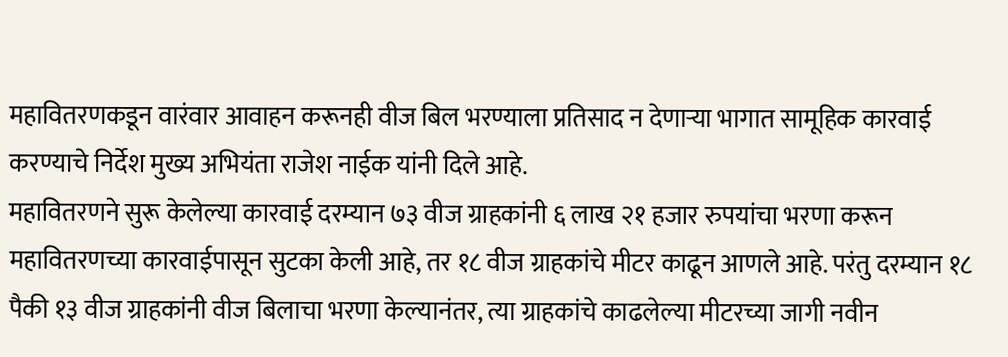महावितरणकडून वारंवार आवाहन करूनही वीज बिल भरण्याला प्रतिसाद न देणाऱ्या भागात सामूहिक कारवाई करण्याचे निर्देश मुख्य अभियंता राजेश नाईक यांनी दिले आहे.
महावितरणने सुरू केलेल्या कारवाई दरम्यान ७३ वीज ग्राहकांनी ६ लाख २१ हजार रुपयांचा भरणा करून महावितरणच्या कारवाईपासून सुटका केली आहे, तर १८ वीज ग्राहकांचे मीटर काढून आणले आहे. परंतु दरम्यान १८ पैकी १३ वीज ग्राहकांनी वीज बिलाचा भरणा केल्यानंतर, त्या ग्राहकांचे काढलेल्या मीटरच्या जागी नवीन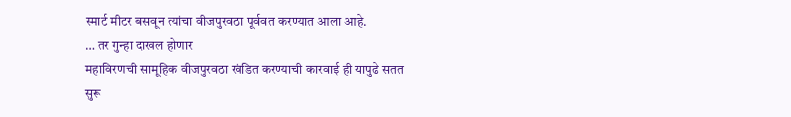स्मार्ट मीटर बसवून त्यांचा वीजपुरवठा पूर्ववत करण्यात आला आहे.
… तर गुन्हा दाखल होणार
महाविरणची सामूहिक वीजपुरवठा खंडित करण्याची कारवाई ही यापुढे सतत सुरू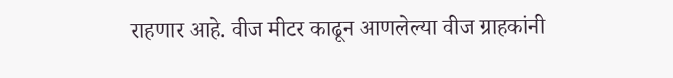राहणार आहे. वीज मीटर काढून आणलेल्या वीज ग्राहकांनी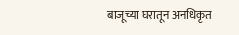बाजूच्या घरातून अनधिकृत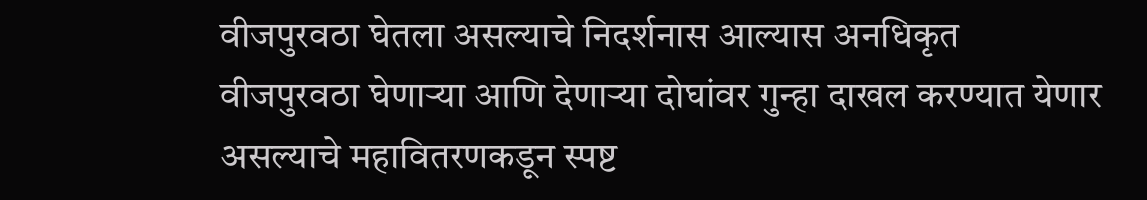वीजपुरवठा घेतला असल्याचे निदर्शनास आल्यास अनधिकृत वीजपुरवठा घेणाऱ्या आणि देणाऱ्या दोघांवर गुन्हा दाखल करण्यात येणार असल्याचे महावितरणकडून स्पष्ट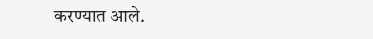करण्यात आले.